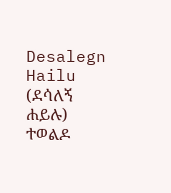Desalegn Hailu (ደሳለኝ ሐይሉ)
ተወልዶ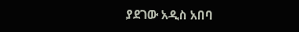ያደገው አዲስ አበባ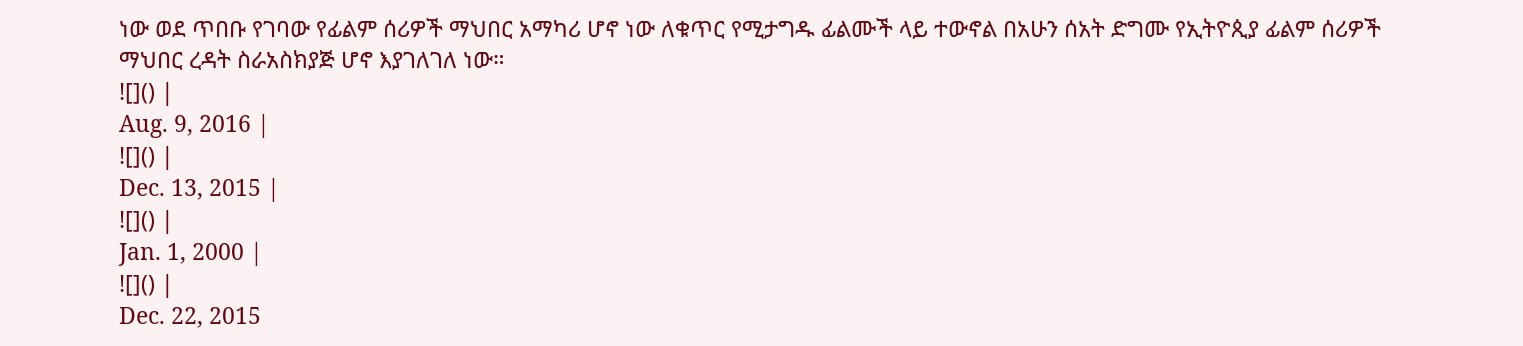ነው ወደ ጥበቡ የገባው የፊልም ሰሪዎች ማህበር አማካሪ ሆኖ ነው ለቁጥር የሚታግዱ ፊልሙች ላይ ተውኖል በአሁን ሰአት ድግሙ የኢትዮጲያ ፊልም ሰሪዎች ማህበር ረዳት ስራአስክያጅ ሆኖ እያገለገለ ነው።
![]() |
Aug. 9, 2016 |
![]() |
Dec. 13, 2015 |
![]() |
Jan. 1, 2000 |
![]() |
Dec. 22, 2015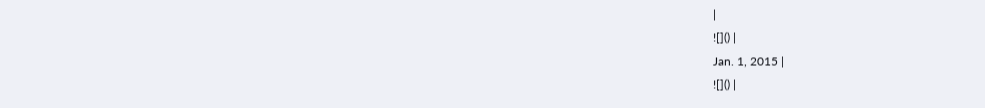|
![]() |
Jan. 1, 2015 |
![]() |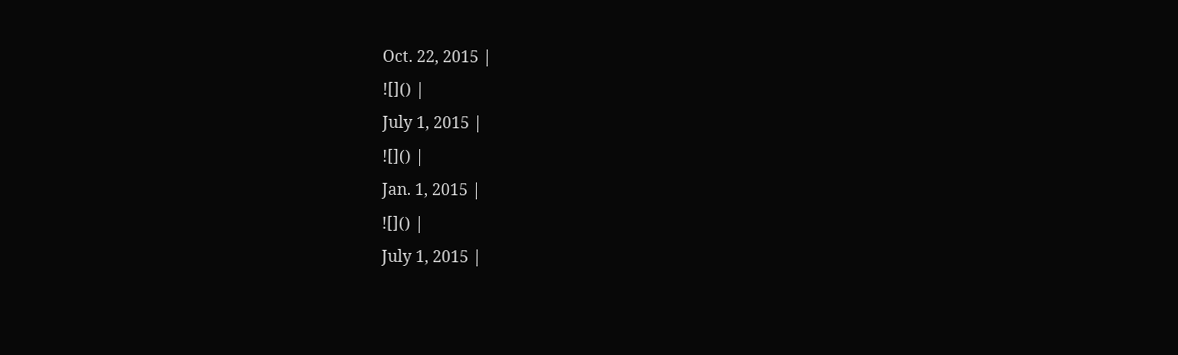Oct. 22, 2015 |
![]() |
July 1, 2015 |
![]() |
Jan. 1, 2015 |
![]() |
July 1, 2015 |